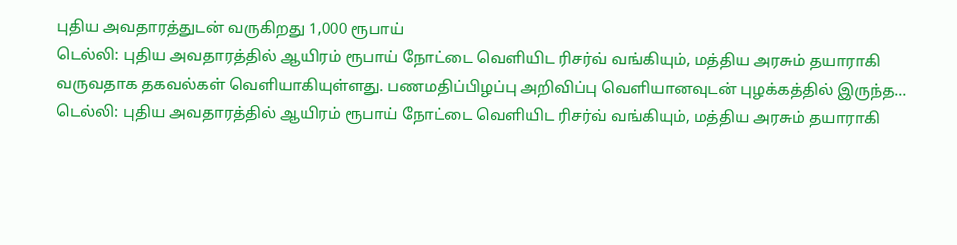புதிய அவதாரத்துடன் வருகிறது 1,000 ரூபாய்
டெல்லி: புதிய அவதாரத்தில் ஆயிரம் ரூபாய் நோட்டை வெளியிட ரிசர்வ் வங்கியும், மத்திய அரசும் தயாராகி வருவதாக தகவல்கள் வெளியாகியுள்ளது. பணமதிப்பிழப்பு அறிவிப்பு வெளியானவுடன் புழக்கத்தில் இருந்த…
டெல்லி: புதிய அவதாரத்தில் ஆயிரம் ரூபாய் நோட்டை வெளியிட ரிசர்வ் வங்கியும், மத்திய அரசும் தயாராகி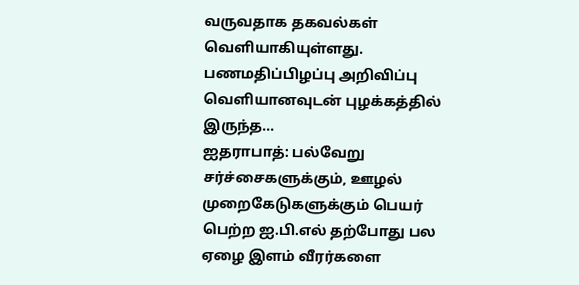வருவதாக தகவல்கள் வெளியாகியுள்ளது. பணமதிப்பிழப்பு அறிவிப்பு வெளியானவுடன் புழக்கத்தில் இருந்த…
ஐதராபாத்: பல்வேறு சர்ச்சைகளுக்கும், ஊழல் முறைகேடுகளுக்கும் பெயர் பெற்ற ஐ.பி.எல் தற்போது பல ஏழை இளம் வீரர்களை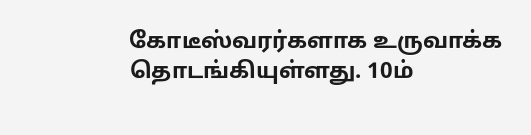கோடீஸ்வரர்களாக உருவாக்க தொடங்கியுள்ளது. 10ம்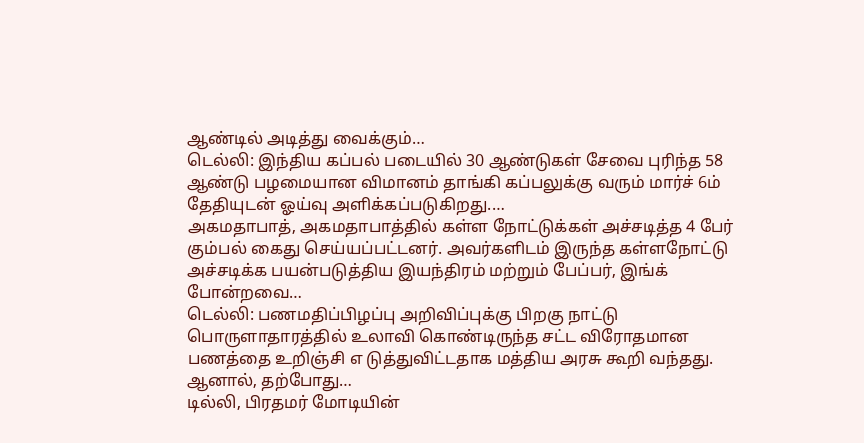ஆண்டில் அடித்து வைக்கும்…
டெல்லி: இந்திய கப்பல் படையில் 30 ஆண்டுகள் சேவை புரிந்த 58 ஆண்டு பழமையான விமானம் தாங்கி கப்பலுக்கு வரும் மார்ச் 6ம் தேதியுடன் ஓய்வு அளிக்கப்படுகிறது.…
அகமதாபாத், அகமதாபாத்தில் கள்ள நோட்டுக்கள் அச்சடித்த 4 பேர் கும்பல் கைது செய்யப்பட்டனர். அவர்களிடம் இருந்த கள்ளநோட்டு அச்சடிக்க பயன்படுத்திய இயந்திரம் மற்றும் பேப்பர், இங்க் போன்றவை…
டெல்லி: பணமதிப்பிழப்பு அறிவிப்புக்கு பிறகு நாட்டு பொருளாதாரத்தில் உலாவி கொண்டிருந்த சட்ட விரோதமான பணத்தை உறிஞ்சி எ டுத்துவிட்டதாக மத்திய அரசு கூறி வந்தது. ஆனால், தற்போது…
டில்லி, பிரதமர் மோடியின்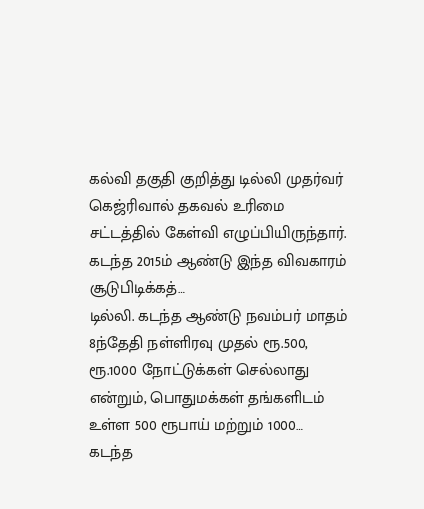கல்வி தகுதி குறித்து டில்லி முதர்வர் கெஜ்ரிவால் தகவல் உரிமை சட்டத்தில் கேள்வி எழுப்பியிருந்தார். கடந்த 2015ம் ஆண்டு இந்த விவகாரம் சூடுபிடிக்கத்…
டில்லி. கடந்த ஆண்டு நவம்பர் மாதம் 8ந்தேதி நள்ளிரவு முதல் ரூ.500, ரூ.1000 நோட்டுக்கள் செல்லாது என்றும், பொதுமக்கள் தங்களிடம் உள்ள 500 ரூபாய் மற்றும் 1000…
கடந்த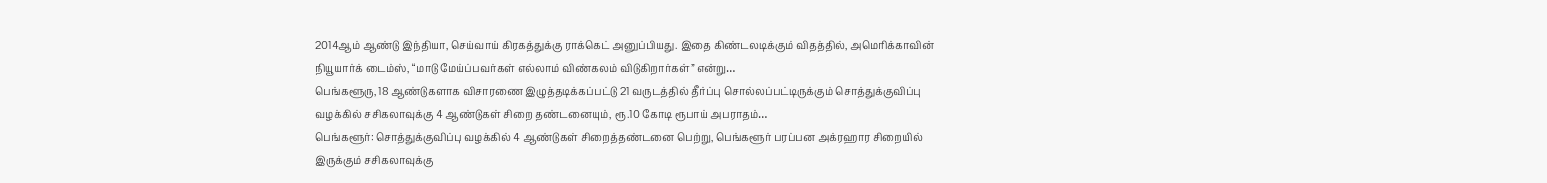2014ஆம் ஆண்டு இந்தியா, செய்வாய் கிரகத்துக்கு ராக்கெட் அனுப்பியது. இதை கிண்டலடிக்கும் விதத்தில், அமெரிக்காவின் நியூயார்க் டைம்ஸ், “மாடு மேய்ப்பவர்கள் எல்லாம் விண்கலம் விடுகிறார்கள்” என்று…
பெங்களூரு, 18 ஆண்டுகளாக விசாரணை இழுத்தடிக்கப்பட்டு 21 வருடத்தில் தீர்ப்பு சொல்லப்பட்டிருக்கும் சொத்துக்குவிப்பு வழக்கில் சசிகலாவுக்கு 4 ஆண்டுகள் சிறை தண்டனையும், ரூ.10 கோடி ரூபாய் அபராதம்…
பெங்களூர்: சொத்துக்குவிப்பு வழக்கில் 4 ஆண்டுகள் சிறைத்தண்டனை பெற்று, பெங்களூர் பரப்பன அக்ரஹார சிறையில் இருக்கும் சசிகலாவுக்கு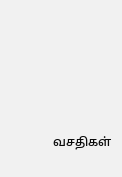வசதிகள்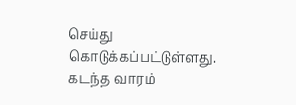செய்து கொடுக்கப்பட்டுள்ளது. கடந்த வாரம்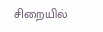சிறையில்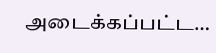அடைக்கப்பட்ட…